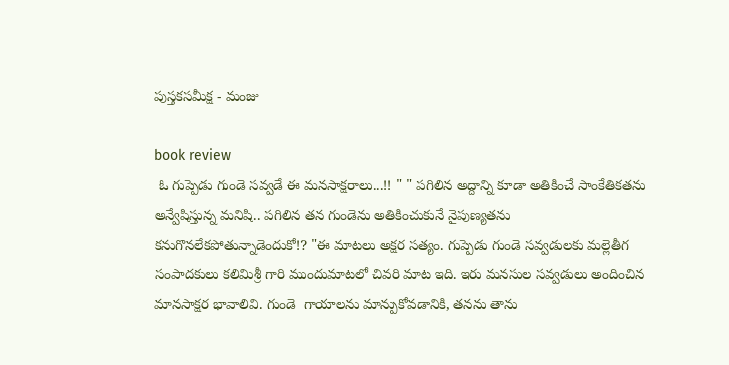పుస్తకసమీక్ష - మంజు

book review
 ఓ గుప్పెడు గుండె సవ్వడే ఈ మనసాక్షరాలు...!! " " పగిలిన అద్దాన్ని కూడా అతికించే సాంకేతికతను అన్వేషిస్తున్న మనిషి.. పగిలిన తన గుండెను అతికించుకునే నైపుణ్యతను కనుగొనలేకపోతున్నాడెందుకో!? "ఈ మాటలు అక్షర సత్యం. గుప్పెడు గుండె సవ్వడులకు మల్లెతీగ సంపాదకులు కలిమిశ్రీ గారి ముందుమాటలో చివరి మాట ఇది. ఇరు మనసుల సవ్వడులు అందించిన మానసాక్షర భావాలివి. గుండె  గాయాలను మాన్పుకోవడానికి, తనను తాను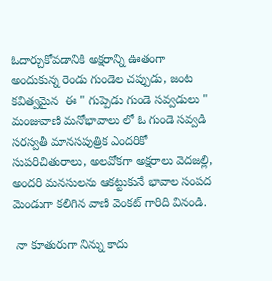ఓదార్చుకోవడానికి అక్షరాన్ని ఊతంగా అందుకున్న రెండు గుండెల చప్పుడు, జంట కవిత్వమైన  ఈ " గుప్పెడు గుండె సవ్వడులు " మంజువాణి మనోభావాలు లో ఓ గుండె సవ్వడి సరస్వతీ మానసపుత్రిక ఎందరికో సుపరిచితురాలు, అలవోకగా అక్షరాలు వెదజల్లి, అందరి మనసులను ఆకట్టుకునే భావాల సంపద మెండుగా కలిగిన వాణి వెంకట్ గారిది వినండి.

 నా కూతురుగా నిన్ను కాదు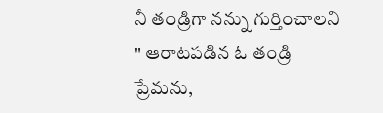నీ తండ్రిగా నన్ను గుర్తించాలని " ఆరాటపడిన ఓ తండ్రి ప్రేమను,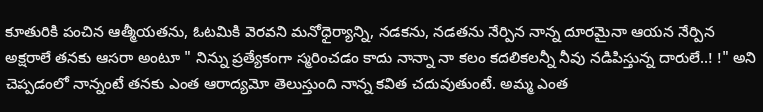కూతురికి పంచిన ఆత్మీయతను, ఓటమికి వెరవని మనోధైర్యాన్ని, నడకను, నడతను నేర్పిన నాన్న దూరమైనా ఆయన నేర్పిన అక్షరాలే తనకు ఆసరా అంటూ " నిన్ను ప్రత్యేకంగా స్మరించడం కాదు నాన్నా నా కలం కదలికలన్నీ నీవు నడిపిస్తున్న దారులే..! !" అని చెప్పడంలో నాన్నంటే తనకు ఎంత ఆరాద్యమో తెలుస్తుంది నాన్న కవిత చదువుతుంటే. అమ్మ ఎంత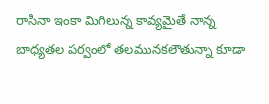రాసినా ఇంకా మిగిలున్న కావ్యమైతే నాన్న బాధ్యతల పర్వంలో తలమునకలౌతున్నా కూడా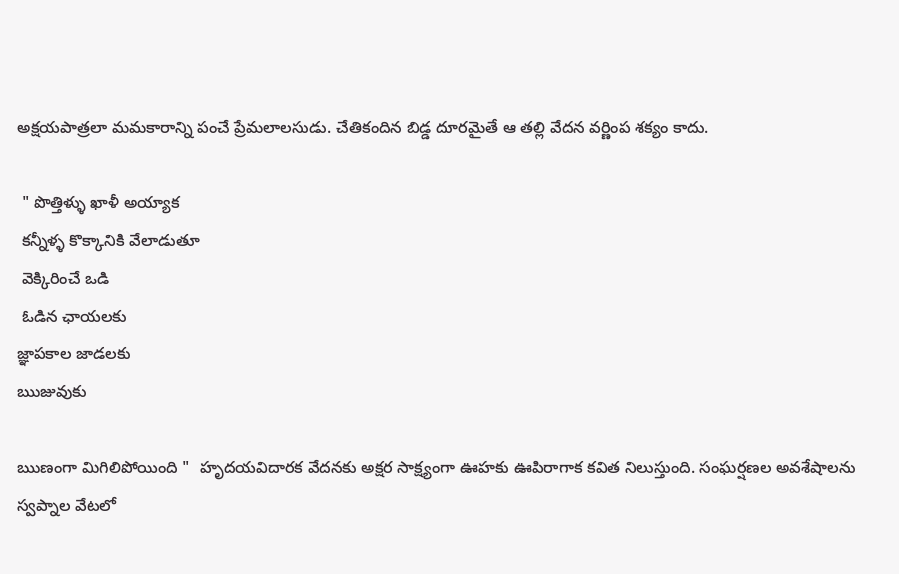అక్షయపాత్రలా మమకారాన్ని పంచే ప్రేమలాలసుడు. చేతికందిన బిడ్డ దూరమైతే ఆ తల్లి వేదన వర్ణింప శక్యం కాదు.

 " పొత్తిళ్ళు ఖాళీ అయ్యాక
 కన్నీళ్ళ కొక్కానికి వేలాడుతూ
 వెక్కిరించే ఒడి
 ఓడిన ఛాయలకు
జ్ఞాపకాల జాడలకు
ఋజువుకు

ఋణంగా మిగిలిపోయింది "  హృదయవిదారక వేదనకు అక్షర సాక్ష్యంగా ఊహకు ఊపిరాగాక కవిత నిలుస్తుంది. సంఘర్షణల అవశేషాలను స్వప్నాల వేటలో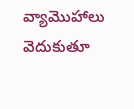వ్యామొహాలు వెదుకుతూ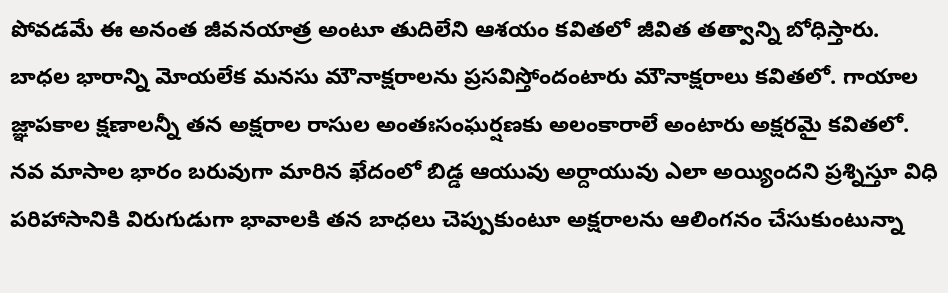పోవడమే ఈ అనంత జీవనయాత్ర అంటూ తుదిలేని ఆశయం కవితలో జీవిత తత్వాన్ని బోధిస్తారు. బాధల భారాన్ని మోయలేక మనసు మౌనాక్షరాలను ప్రసవిస్తోందంటారు మౌనాక్షరాలు కవితలో. గాయాల జ్ఞాపకాల క్షణాలన్నీ తన అక్షరాల రాసుల అంతఃసంఘర్షణకు అలంకారాలే అంటారు అక్షరమై కవితలో. నవ మాసాల భారం బరువుగా మారిన ఖేదంలో బిడ్డ ఆయువు అర్దాయువు ఎలా అయ్యిందని ప్రశ్నిస్తూ విధి పరిహాసానికి విరుగుడుగా భావాలకి తన బాధలు చెప్పుకుంటూ అక్షరాలను ఆలింగనం చేసుకుంటున్నా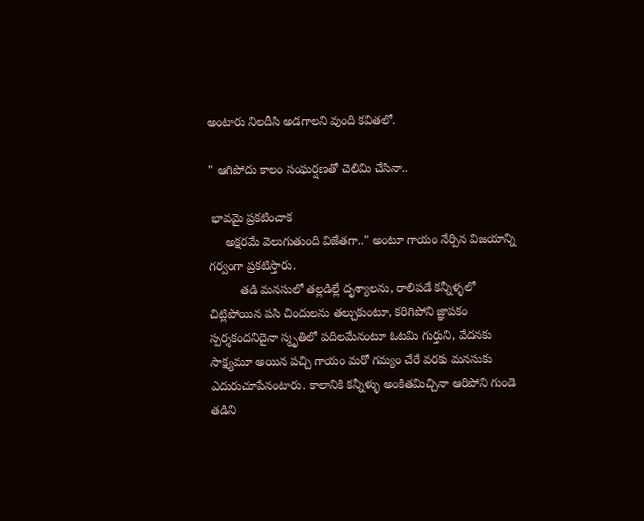అంటారు నిలదీసి అడగాలని వుంది కవితలో.

" ఆగిపోదు కాలం సంఘర్షణతో చెలిమి చేసినా..

 భావమై ప్రకటించాక
     అక్షరమే వెలుగుతుంది విజేతగా.." అంటూ గాయం నేర్పిన విజయాన్ని గర్వంగా ప్రకటిస్తారు.
         తడి మనసులో తల్లడిల్లే దృశ్యాలను, రాలిపడే కన్నీళ్ళలో చిట్లిపోయిన పసి చిందులను తల్చుకుంటూ, కరిగిపోని జ్ఞాపకం స్పర్శకందనిదైనా స్మృతిలో పదిలమేనంటూ ఓటమి గుర్తుని, వేదనకు సాక్ష్యమూ అయిన పచ్చి గాయం మరో గమ్యం చేరే వరకు మనసుకు ఎదురుచూపేనంటారు. కాలానికి కన్నీళ్ళు అంకితమిచ్చినా ఆరిపోని గుండె తడిని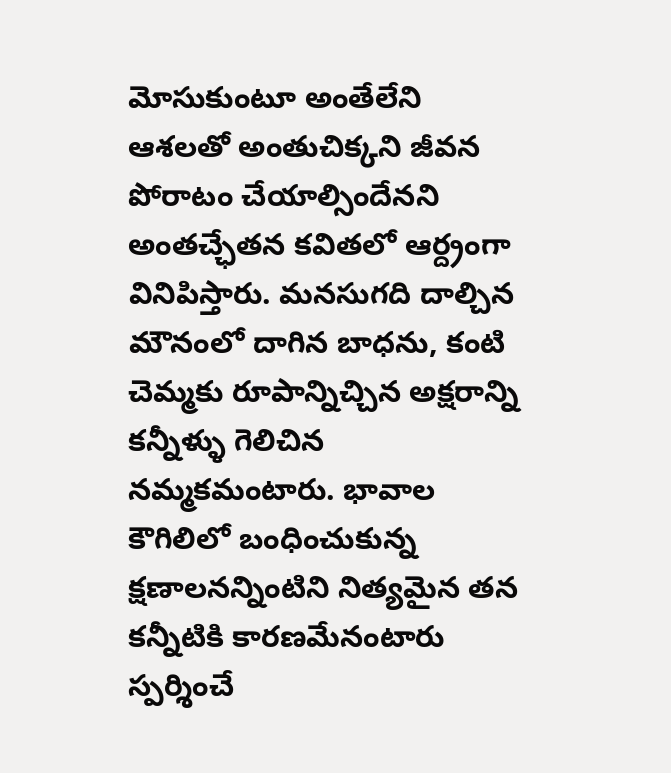మోసుకుంటూ అంతేలేని ఆశలతో అంతుచిక్కని జీవన పోరాటం చేయాల్సిందేనని అంతచ్ఛేతన కవితలో ఆర్ద్రంగా వినిపిస్తారు. మనసుగది దాల్చిన  మౌనంలో దాగిన బాధను, కంటి చెమ్మకు రూపాన్నిచ్చిన అక్షరాన్ని కన్నీళ్ళు గెలిచిన నమ్మకమంటారు. భావాల కౌగిలిలో బంధించుకున్న క్షణాలనన్నింటిని నిత్యమైన తన కన్నీటికి కారణమేనంటారు స్పర్శించే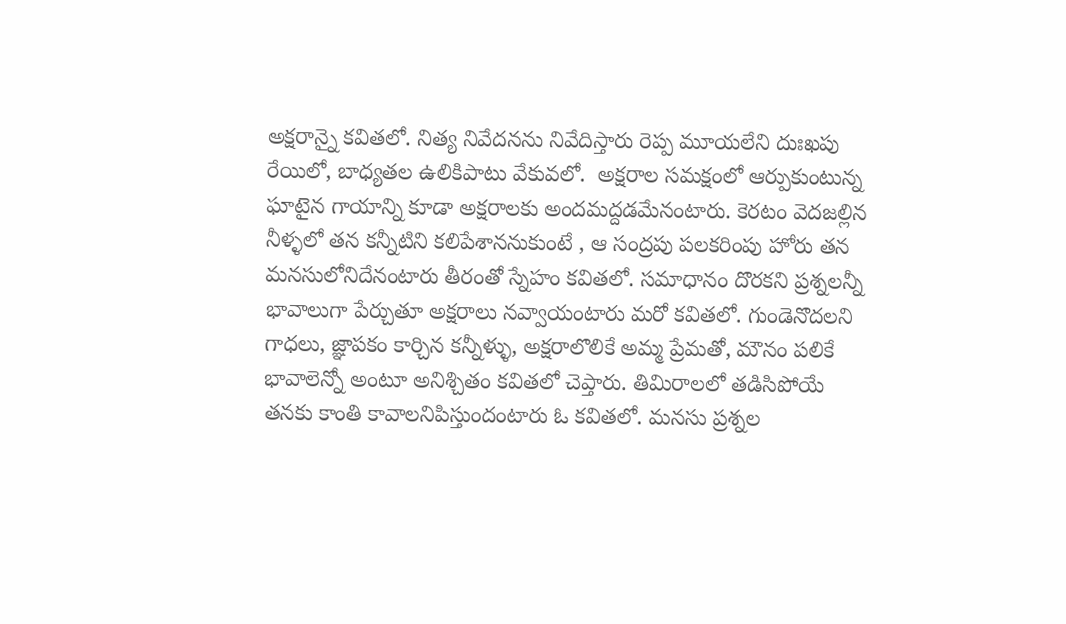అక్షరాన్నై కవితలో. నిత్య నివేదనను నివేదిస్తారు రెప్ప మూయలేని దుఃఖపు రేయిలో, బాధ్యతల ఉలికిపాటు వేకువలో.  అక్షరాల సమక్షంలో ఆర్పుకుంటున్న ఘాటైన గాయాన్ని కూడా అక్షరాలకు అందమద్దడమేనంటారు. కెరటం వెదజల్లిన నీళ్ళలో తన కన్నీటిని కలిపేశాననుకుంటే , ఆ సంద్రపు పలకరింపు హోరు తన మనసులోనిదేనంటారు తీరంతో స్నేహం కవితలో. సమాధానం దొరకని ప్రశ్నలన్నీ భావాలుగా పేర్చుతూ అక్షరాలు నవ్వాయంటారు మరో కవితలో. గుండెనొదలని గాధలు, జ్ఞాపకం కార్చిన కన్నీళ్ళు, అక్షరాలొలికే అమ్మ ప్రేమతో, మౌనం పలికే భావాలెన్నో అంటూ అనిశ్చితం కవితలో చెప్తారు. తిమిరాలలో తడిసిపోయే తనకు కాంతి కావాలనిపిస్తుందంటారు ఓ కవితలో. మనసు ప్రశ్నల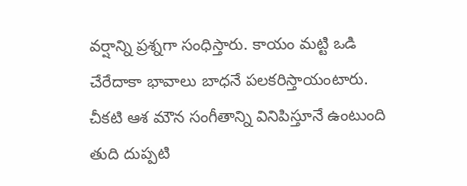వర్షాన్ని ప్రశ్నగా సంధిస్తారు. కాయం మట్టి ఒడి చేరేదాకా భావాలు బాధనే పలకరిస్తాయంటారు. చీకటి ఆశ మౌన సంగీతాన్ని వినిపిస్తూనే ఉంటుంది తుది దుప్పటి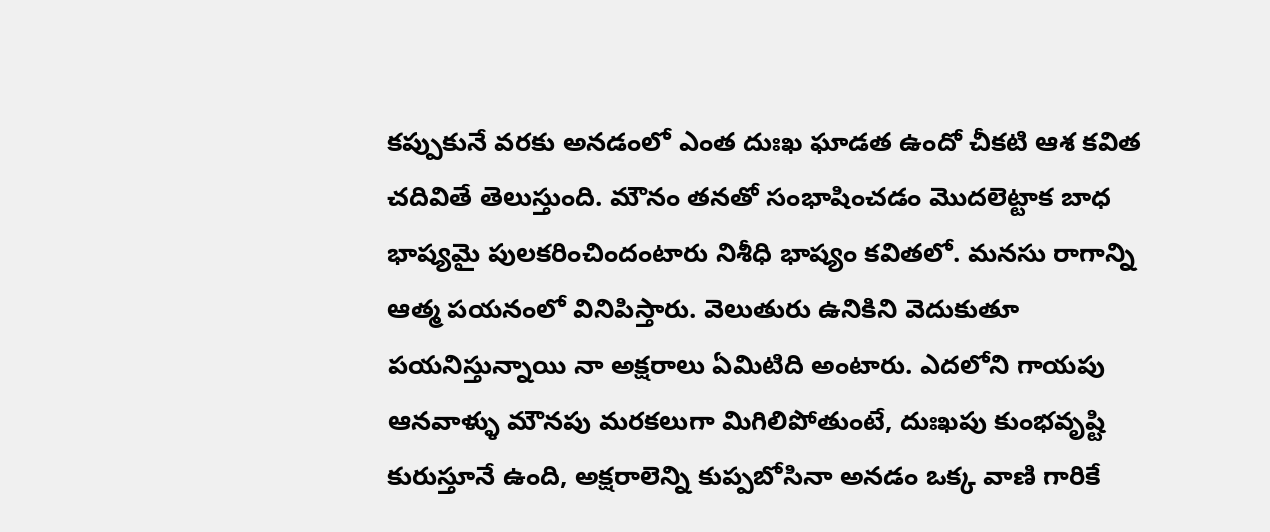కప్పుకునే వరకు అనడంలో ఎంత దుఃఖ ఘాడత ఉందో చీకటి ఆశ కవిత చదివితే తెలుస్తుంది. మౌనం తనతో సంభాషించడం మొదలెట్టాక బాధ భాష్యమై పులకరించిందంటారు నిశీధి భాష్యం కవితలో. మనసు రాగాన్ని ఆత్మ పయనంలో వినిపిస్తారు. వెలుతురు ఉనికిని వెదుకుతూ పయనిస్తున్నాయి నా అక్షరాలు ఏమిటిది అంటారు. ఎదలోని గాయపు ఆనవాళ్ళు మౌనపు మరకలుగా మిగిలిపోతుంటే, దుఃఖపు కుంభవృష్టి కురుస్తూనే ఉంది, అక్షరాలెన్ని కుప్పబోసినా అనడం ఒక్క వాణి గారికే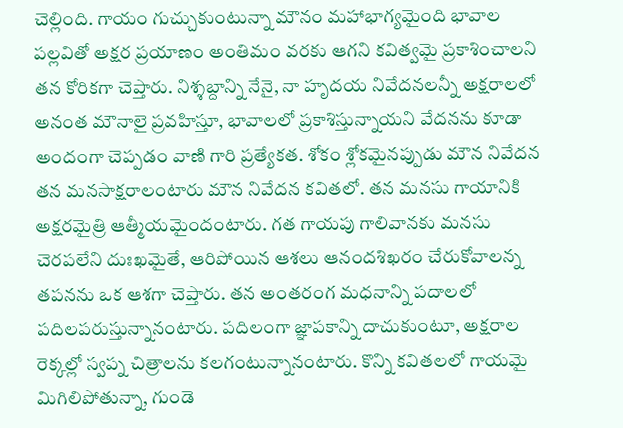చెల్లింది. గాయం గుచ్చుకుంటున్నా మౌనం మహాభాగ్యమైంది భావాల పల్లవితో అక్షర ప్రయాణం అంతిమం వరకు ఆగని కవిత్వమై ప్రకాశించాలని తన కోరికగా చెప్తారు. నిశ్శబ్దాన్ని నేనై, నా హృదయ నివేదనలన్నీ అక్షరాలలో అనంత మౌనాలై ప్రవహిస్తూ, భావాలలో ప్రకాశిస్తున్నాయని వేదనను కూడా అందంగా చెప్పడం వాణి గారి ప్రత్యేకత. శోకం శ్లోకమైనప్పుడు మౌన నివేదన తన మనసాక్షరాలంటారు మౌన నివేదన కవితలో. తన మనసు గాయానికి  అక్షరమైత్రి ఆత్మీయమైందంటారు. గత గాయపు గాలివానకు మనసు చెరపలేని దుఃఖమైతే, ఆరిపోయిన ఆశలు ఆనందశిఖరం చేరుకోవాలన్న తపనను ఒక ఆశగా చెప్తారు. తన అంతరంగ మధనాన్ని పదాలలో పదిలపరుస్తున్నానంటారు. పదిలంగా జ్ఞాపకాన్ని దాచుకుంటూ, అక్షరాల రెక్కల్లో స్వప్న చిత్రాలను కలగంటున్నానంటారు. కొన్ని కవితలలో గాయమై మిగిలిపోతున్నా, గుండె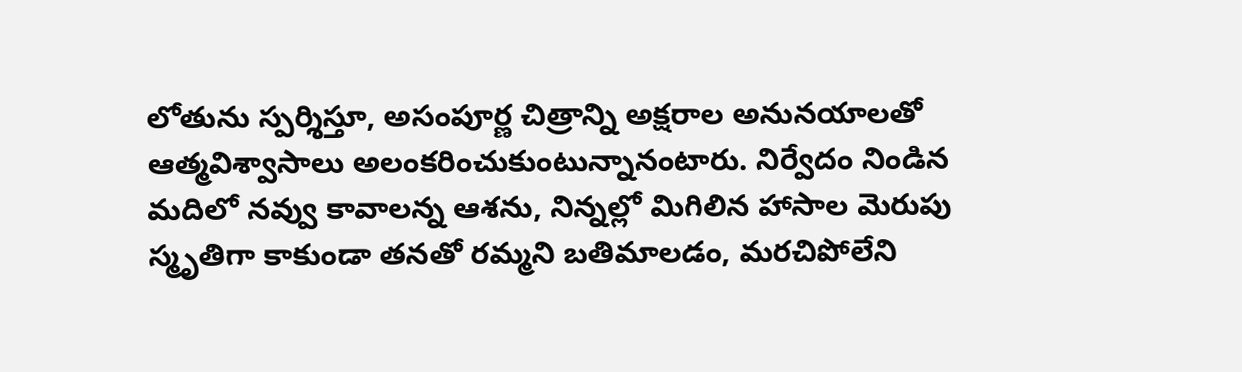లోతును స్పర్శిస్తూ, అసంపూర్ణ చిత్రాన్ని అక్షరాల అనునయాలతో ఆత్మవిశ్వాసాలు అలంకరించుకుంటున్నానంటారు. నిర్వేదం నిండిన మదిలో నవ్వు కావాలన్న ఆశను, నిన్నల్లో మిగిలిన హాసాల మెరుపు స్మృతిగా కాకుండా తనతో రమ్మని బతిమాలడం, మరచిపోలేని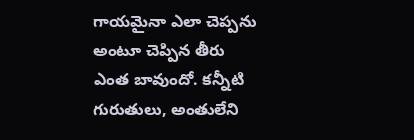గాయమైనా ఎలా చెప్పను అంటూ చెప్పిన తీరు ఎంత బావుందో. కన్నీటి గురుతులు, అంతులేని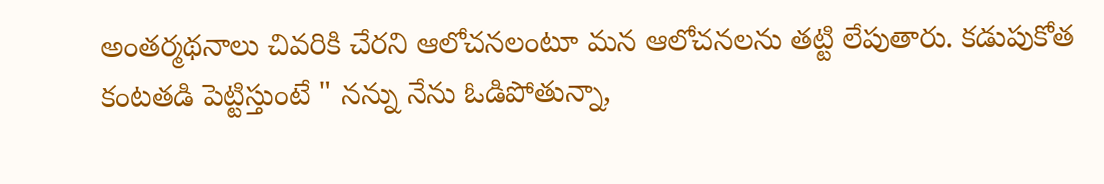అంతర్మథనాలు చివరికి చేరని ఆలోచనలంటూ మన ఆలోచనలను తట్టి లేపుతారు. కడుపుకోత కంటతడి పెట్టిస్తుంటే " నన్ను నేను ఓడిపోతున్నా,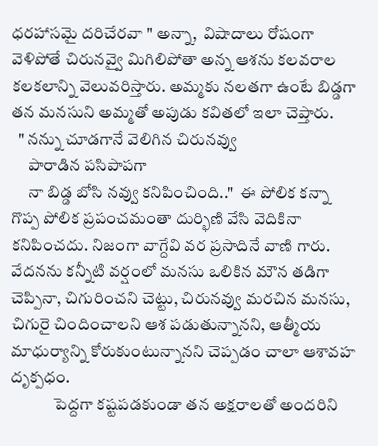ధరహాసమై దరిచేరవా " అన్నా,  విషాదాలు రోషంగా వెళిపోతే చిరునవ్వై మిగిలిపోతా అన్న ఆశను కలవరాల కలకలాన్ని వెలువరిస్తారు. అమ్మకు నలతగా ఉంటే బిడ్డగా తన మనసుని అమ్మతో అపుడు కవితలో ఇలా చెప్తారు.
  " నన్ను చూడగానే వెలిగిన చిరునవ్వు
     పారాడిన పసిపాపగా
     నా బిడ్డ బోసి నవ్వు కనిపించింది.."  ఈ పోలిక కన్నా గొప్ప పోలిక ప్రపంచమంతా దుర్భిణి వేసి వెదికినా కనిపించదు. నిజంగా వాగ్దేవి వర ప్రసాదినే వాణి గారు.
వేదనను కన్నీటి వర్షంలో మనసు ఒలికిన మౌన తడిగా చెప్పినా, చిగురించని చెట్టు, చిరునవ్వు మరచిన మనసు, చిగురై చిందించాలని ఆశ పడుతున్నానని, ఆత్మీయ మాధుర్యాన్ని కోరుకుంటున్నానని చెప్పడం చాలా ఆశావహ దృక్పధం.
             పెద్దగా కష్టపడకుండా తన అక్షరాలతో అందరిని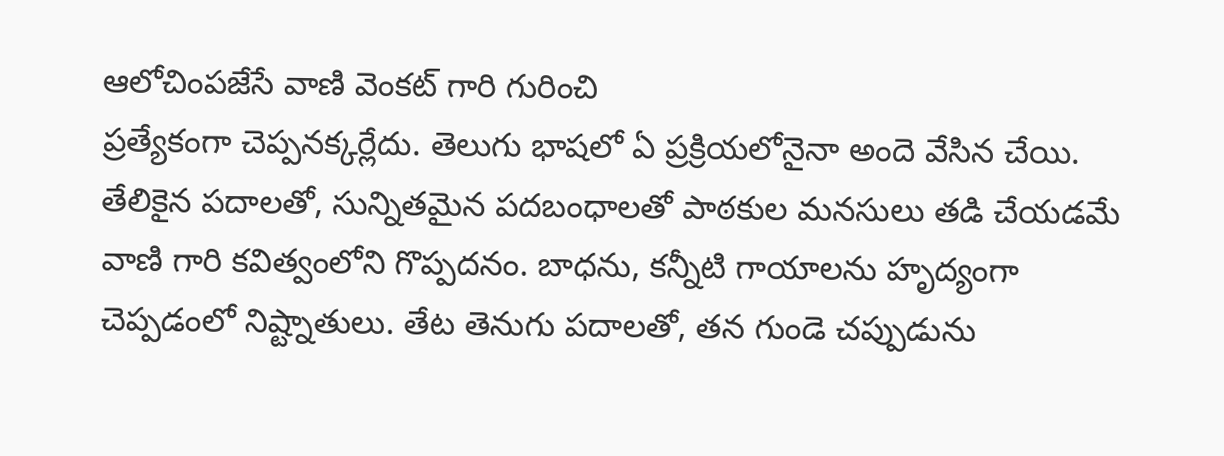ఆలోచింపజేసే వాణి వెంకట్ గారి గురించి
ప్రత్యేకంగా చెప్పనక్కర్లేదు. తెలుగు భాషలో ఏ ప్రక్రియలోనైనా అందె వేసిన చేయి. తేలికైన పదాలతో, సున్నితమైన పదబంధాలతో పాఠకుల మనసులు తడి చేయడమే వాణి గారి కవిత్వంలోని గొప్పదనం. బాధను, కన్నీటి గాయాలను హృద్యంగా చెప్పడంలో నిష్ట్నాతులు. తేట తెనుగు పదాలతో, తన గుండె చప్పుడును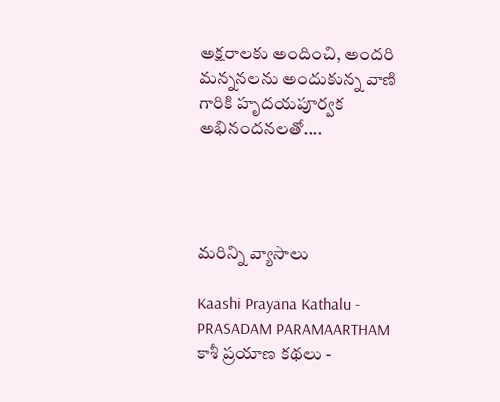అక్షరాలకు అందించి, అందరి మన్ననలను అందుకున్న వాణి గారికి హృదయపూర్వక అభినందనలతో....




మరిన్ని వ్యాసాలు

Kaashi Prayana Kathalu - PRASADAM PARAMAARTHAM
కాశీ ప్రయాణ కథలు -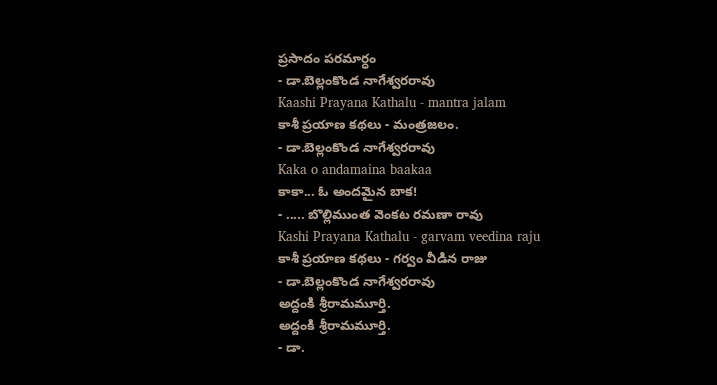ప్రసాదం పరమార్ధం
- డా.బెల్లంకొండ నాగేశ్వరరావు
Kaashi Prayana Kathalu - mantra jalam
కాశీ ప్రయాణ కథలు - మంత్రజలం.
- డా.బెల్లంకొండ నాగేశ్వరరావు
Kaka o andamaina baakaa
కాకా... ఓ అందమైన బాక!
- ..... బొల్లిముంత వెంకట రమణా రావు
Kashi Prayana Kathalu - garvam veedina raju
కాశీ ప్రయాణ కథలు - గర్వం వీడిన రాజు
- డా.బెల్లంకొండ నాగేశ్వరరావు
అద్దంకి శ్రీరామమూర్తి.
అద్దంకి శ్రీరామమూర్తి.
- డా.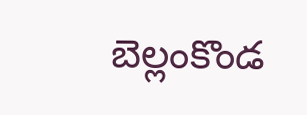బెల్లంకొండ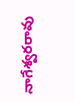నాగేశ్వరరావు